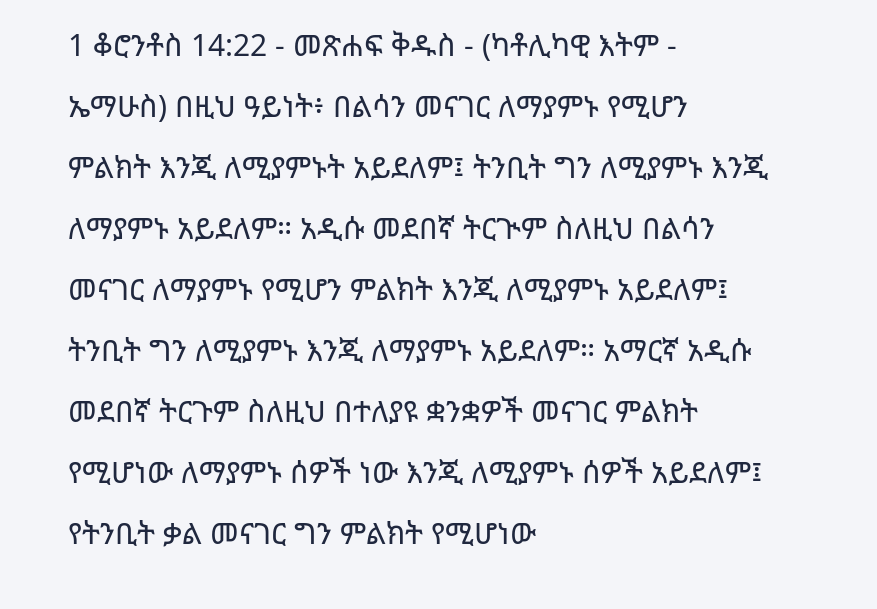1 ቆሮንቶስ 14:22 - መጽሐፍ ቅዱስ - (ካቶሊካዊ እትም - ኤማሁስ) በዚህ ዓይነት፥ በልሳን መናገር ለማያምኑ የሚሆን ምልክት እንጂ ለሚያምኑት አይደለም፤ ትንቢት ግን ለሚያምኑ እንጂ ለማያምኑ አይደለም። አዲሱ መደበኛ ትርጒም ስለዚህ በልሳን መናገር ለማያምኑ የሚሆን ምልክት እንጂ ለሚያምኑ አይደለም፤ ትንቢት ግን ለሚያምኑ እንጂ ለማያምኑ አይደለም። አማርኛ አዲሱ መደበኛ ትርጉም ስለዚህ በተለያዩ ቋንቋዎች መናገር ምልክት የሚሆነው ለማያምኑ ሰዎች ነው እንጂ ለሚያምኑ ሰዎች አይደለም፤ የትንቢት ቃል መናገር ግን ምልክት የሚሆነው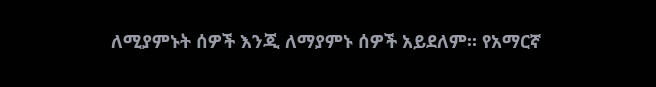ለሚያምኑት ሰዎች እንጂ ለማያምኑ ሰዎች አይደለም። የአማርኛ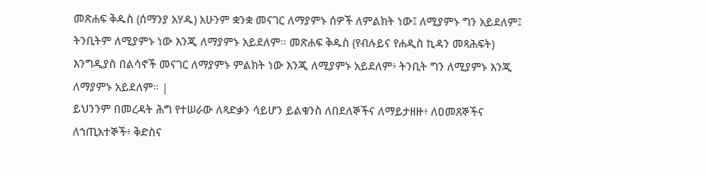መጽሐፍ ቅዱስ (ሰማንያ አሃዱ) አሁንም ቋንቋ መናገር ለማያምኑ ሰዎች ለምልክት ነው፤ ለሚያምኑ ግን አይደለም፤ ትንቢትም ለሚያምኑ ነው እንጂ ለማያምኑ አይደለም። መጽሐፍ ቅዱስ (የብሉይና የሐዲስ ኪዳን መጻሕፍት) እንግዲያስ በልሳኖች መናገር ለማያምኑ ምልክት ነው እንጂ ለሚያምኑ አይደለም፥ ትንቢት ግን ለሚያምኑ እንጂ ለማያምኑ አይደለም። |
ይህንንም በመረዳት ሕግ የተሠራው ለጻድቃን ሳይሆን ይልቁንስ ለበደለኞችና ለማይታዘዙ፥ ለዐመጸኞችና ለኀጢአተኞች፥ ቅድስና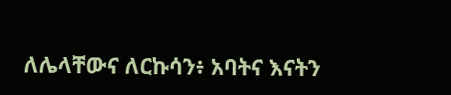ለሌላቸውና ለርኩሳን፥ አባትና እናትን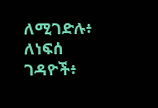ለሚገድሉ፥ ለነፍሰ ገዳዮች፥